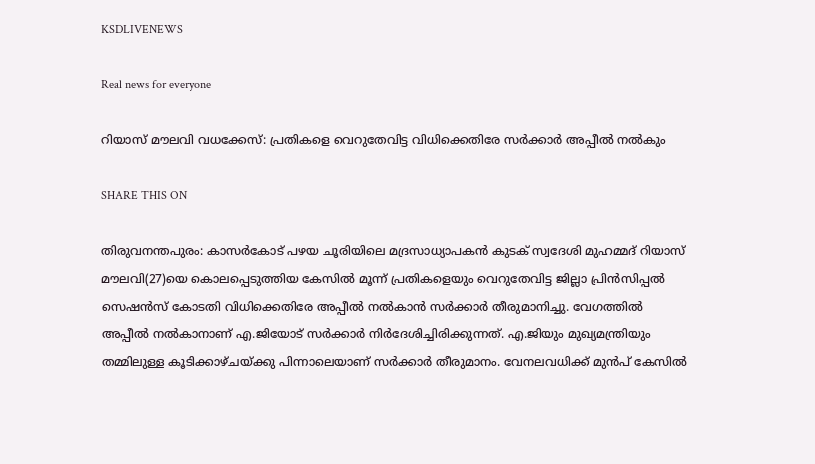KSDLIVENEWS

Real news for everyone

റിയാസ് മൗലവി വധക്കേസ്: പ്രതികളെ വെറുതേവിട്ട വിധിക്കെതിരേ സർക്കാർ അപ്പീൽ നൽകും

SHARE THIS ON

തിരുവനന്തപുരം: കാസർകോട് പഴയ ചൂരിയിലെ മദ്രസാധ്യാപകൻ കുടക് സ്വദേശി മുഹമ്മദ് റിയാസ് മൗലവി(27)യെ കൊലപ്പെടുത്തിയ കേസിൽ മൂന്ന് പ്രതികളെയും വെറുതേവിട്ട ജില്ലാ പ്രിൻസിപ്പൽ സെഷൻസ് കോടതി വിധിക്കെതിരേ അപ്പീൽ നൽകാൻ സർക്കാർ തീരുമാനിച്ചു. വേഗത്തിൽ അപ്പീൽ നൽകാനാണ് എ.ജിയോട് സർക്കാർ നിർദേശിച്ചിരിക്കുന്നത്. എ.ജിയും മുഖ്യമന്ത്രിയും തമ്മിലുള്ള കൂടിക്കാഴ്ചയ്ക്കു പിന്നാലെയാണ് സർക്കാർ തീരുമാനം. വേനലവധിക്ക് മുൻപ് കേസിൽ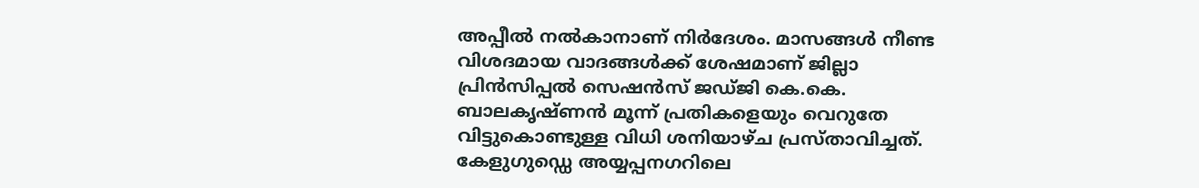അപ്പീൽ നൽകാനാണ് നിർദേശം. മാസങ്ങൾ നീണ്ട വിശദമായ വാദങ്ങൾക്ക് ശേഷമാണ്‌ ജില്ലാ പ്രിൻസിപ്പൽ സെഷൻസ് ജഡ്ജി കെ.കെ. ബാലകൃഷ്ണൻ മൂന്ന് പ്രതികളെയും വെറുതേ വിട്ടുകൊണ്ടുള്ള വിധി ശനിയാഴ്ച പ്രസ്താവിച്ചത്. കേളുഗുഡ്ഡെ അയ്യപ്പനഗറിലെ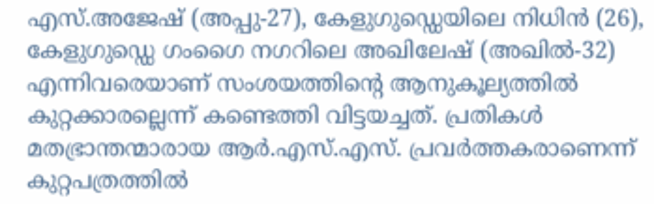എസ്.അജേഷ് (അപ്പു-27), കേളുഗുഡ്ഡെയിലെ നിധിൻ (26), കേളുഗുഡ്ഡെ ഗംഗൈ നഗറിലെ അഖിലേഷ് (അഖിൽ-32) എന്നിവരെയാണ് സംശയത്തിന്റെ ആനുകൂല്യത്തിൽ കുറ്റക്കാരല്ലെന്ന് കണ്ടെത്തി വിട്ടയച്ചത്. പ്രതികൾ മതഭ്രാന്തന്മാരായ ആർ.എസ്‌.എസ്‌. പ്രവർത്തകരാണെന്ന്‌ കുറ്റപത്രത്തിൽ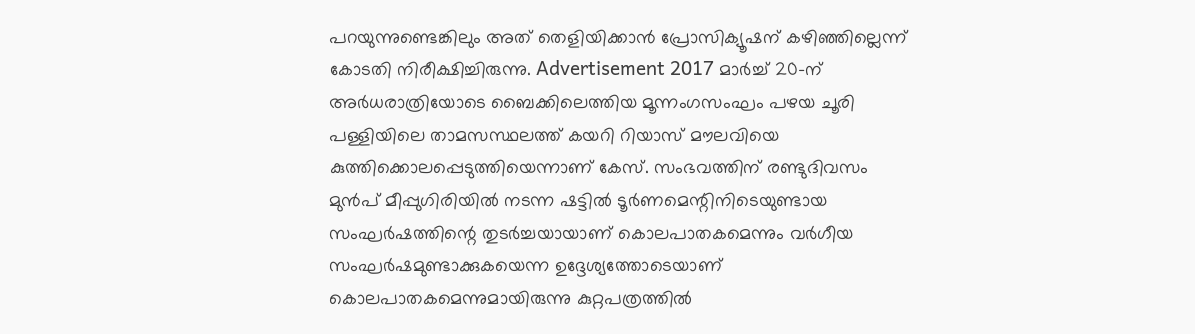പറയുന്നുണ്ടെങ്കിലും അത്‌ തെളിയിക്കാൻ പ്രോസിക്യൂഷന്‌ കഴിഞ്ഞില്ലെന്ന്‌ കോടതി നിരീക്ഷിച്ചിരുന്നു. Advertisement 2017 മാർച്ച് 20-ന് അർധരാത്രിയോടെ ബൈക്കിലെത്തിയ മൂന്നംഗസംഘം പഴയ ചൂരി പള്ളിയിലെ താമസസ്ഥലത്ത് കയറി റിയാസ് മൗലവിയെ കുത്തിക്കൊലപ്പെടുത്തിയെന്നാണ് കേസ്. സംഭവത്തിന് രണ്ടുദിവസം മുൻപ് മീപ്പുഗിരിയിൽ നടന്ന ഷട്ടിൽ ടൂർണമെന്റിനിടെയുണ്ടായ സംഘർഷത്തിന്റെ തുടർച്ചയായാണ് കൊലപാതകമെന്നും വർഗീയ സംഘർഷമുണ്ടാക്കുകയെന്ന ഉദ്ദേശ്യത്തോടെയാണ് കൊലപാതകമെന്നുമായിരുന്നു കുറ്റപത്രത്തിൽ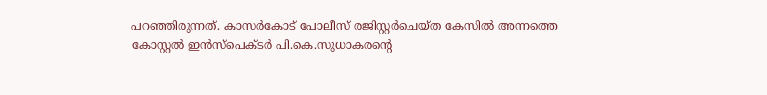പറഞ്ഞിരുന്നത്. കാസർകോട് പോലീസ് രജിസ്റ്റർചെയ്ത കേസിൽ അന്നത്തെ കോസ്റ്റൽ ഇൻസ്പെക്ടർ പി.കെ.സുധാകരന്റെ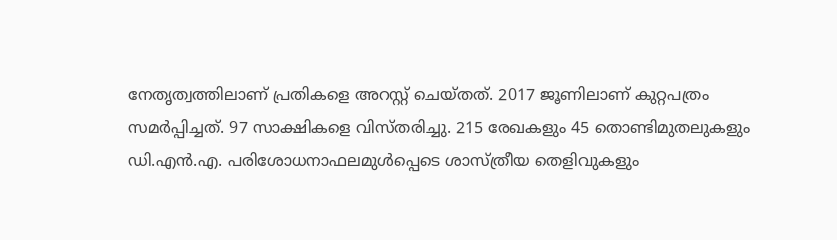നേതൃത്വത്തിലാണ് പ്രതികളെ അറസ്റ്റ് ചെയ്തത്. 2017 ജൂണിലാണ് കുറ്റപത്രം സമർപ്പിച്ചത്. 97 സാക്ഷികളെ വിസ്തരിച്ചു. 215 രേഖകളും 45 തൊണ്ടിമുതലുകളും ഡി.എൻ.എ. പരിശോധനാഫലമുൾപ്പെടെ ശാസ്ത്രീയ തെളിവുകളും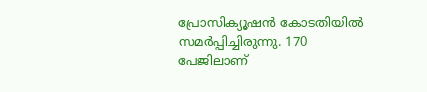പ്രോസിക്യൂഷൻ കോടതിയിൽ സമർപ്പിച്ചിരുന്നു. 170 പേജിലാണ്‌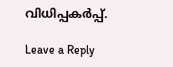വിധിപ്പകർപ്പ്‌.

Leave a Reply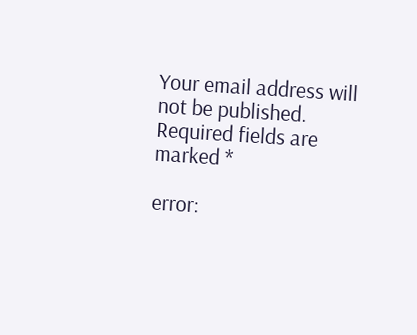Your email address will not be published. Required fields are marked *

error: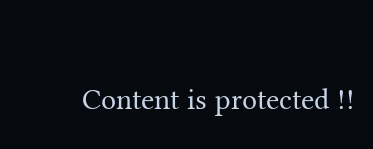Content is protected !!